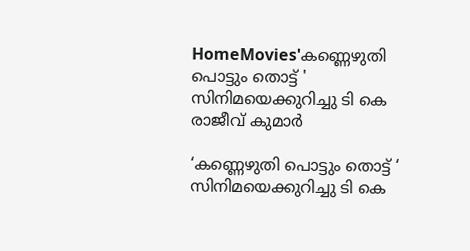HomeMovies'കണ്ണെഴുതി പൊട്ടും തൊട്ട് ' സിനിമയെക്കുറിച്ചു ടി കെ രാജീവ്‌ കുമാർ

‘കണ്ണെഴുതി പൊട്ടും തൊട്ട് ‘ സിനിമയെക്കുറിച്ചു ടി കെ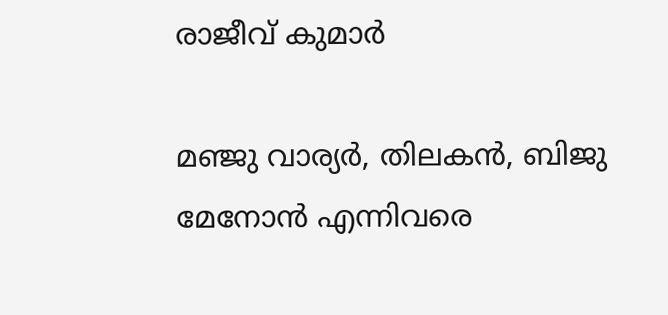രാജീവ്‌ കുമാർ

മഞ്ജു വാര്യർ, തിലകൻ, ബിജു മേനോൻ എന്നിവരെ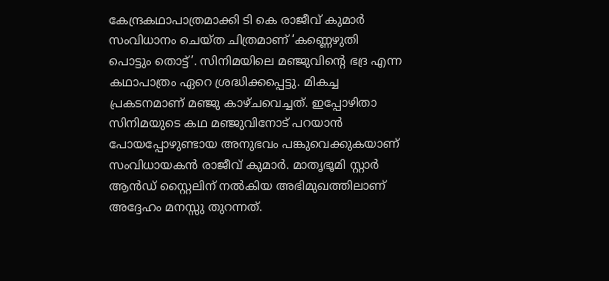കേന്ദ്രകഥാപാത്രമാക്കി ടി കെ രാജീവ്‌ കുമാർ സംവിധാനം ചെയ്ത ചിത്രമാണ് ‘കണ്ണെഴുതി പൊട്ടും തൊട്ട്’. സിനിമയിലെ മഞ്ജുവിന്റെ ഭദ്ര എന്ന കഥാപാത്രം ഏറെ ശ്രദ്ധിക്കപ്പെട്ടു. മികച്ച പ്രകടനമാണ് മഞ്ജു കാഴ്ചവെച്ചത്. ഇപ്പോഴിതാ സിനിമയുടെ കഥ മഞ്ജുവിനോട് പറയാൻ പോയപ്പോഴുണ്ടായ അനുഭവം പങ്കുവെക്കുകയാണ് സംവിധായകൻ രാജീവ്‌ കുമാർ. മാതൃഭൂമി സ്റ്റാർ ആൻഡ് സ്റ്റൈലിന് നൽകിയ അഭിമുഖത്തിലാണ് അദ്ദേഹം മനസ്സു തുറന്നത്.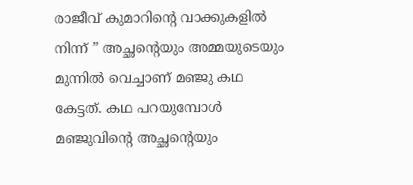രാജീവ്‌ കുമാറിന്റെ വാക്കുകളിൽ നിന്ന് ” അച്ഛന്റെയും അമ്മയുടെയും മുന്നിൽ വെച്ചാണ് മഞ്ജു കഥ കേട്ടത്. കഥ പറയുമ്പോൾ മഞ്ജുവിന്റെ അച്ഛന്റെയും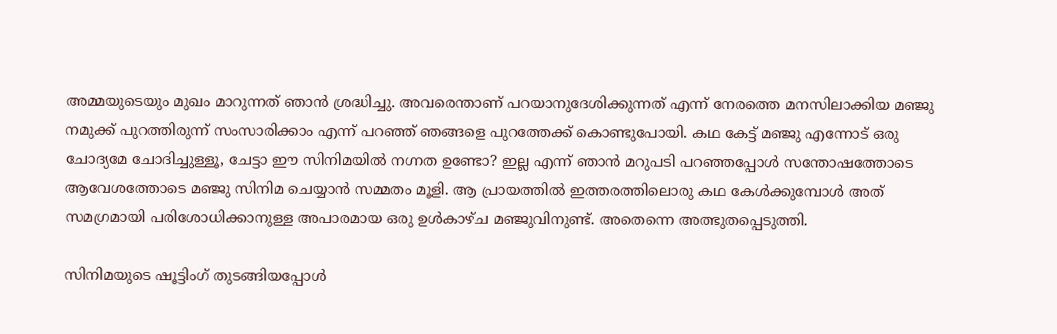അമ്മയുടെയും മുഖം മാറുന്നത് ഞാൻ ശ്രദ്ധിച്ചു. അവരെന്താണ് പറയാനുദേശിക്കുന്നത് എന്ന് നേരത്തെ മനസിലാക്കിയ മഞ്ജു നമുക്ക് പുറത്തിരുന്ന് സംസാരിക്കാം എന്ന് പറഞ്ഞ് ഞങ്ങളെ പുറത്തേക്ക് കൊണ്ടുപോയി. കഥ കേട്ട് മഞ്ജു എന്നോട് ഒരു ചോദ്യമേ ചോദിച്ചുള്ളൂ, ചേട്ടാ ഈ സിനിമയിൽ നഗ്നത ഉണ്ടോ? ഇല്ല എന്ന് ഞാൻ മറുപടി പറഞ്ഞപ്പോൾ സന്തോഷത്തോടെ ആവേശത്തോടെ മഞ്ജു സിനിമ ചെയ്യാൻ സമ്മതം മൂളി. ആ പ്രായത്തിൽ ഇത്തരത്തിലൊരു കഥ കേൾക്കുമ്പോൾ അത് സമഗ്രമായി പരിശോധിക്കാനുള്ള അപാരമായ ഒരു ഉൾകാഴ്ച മഞ്ജുവിനുണ്ട്. അതെന്നെ അത്ഭുതപ്പെടുത്തി.

സിനിമയുടെ ഷൂട്ടിംഗ് തുടങ്ങിയപ്പോൾ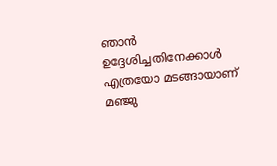ഞാൻ ഉദ്ദേശിച്ചതിനേക്കാൾ എത്രയോ മടങ്ങായാണ് മഞ്ജു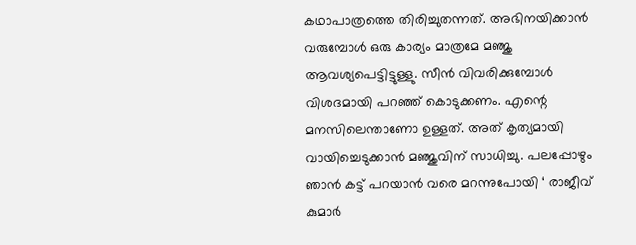കഥാപാത്രത്തെ തിരിച്ചുതന്നത്. അഭിനയിക്കാൻ വരുമ്പോൾ ഒരു കാര്യം മാത്രമേ മഞ്ജു ആവശ്യപെട്ടിട്ടുള്ളു. സീൻ വിവരിക്കുമ്പോൾ വിശദമായി പറഞ്ഞ് കൊടുക്കണം. എന്റെ മനസിലെന്താണോ ഉള്ളത്. അത് കൃത്യമായി വായിച്ചെടുക്കാൻ മഞ്ജുവിന് സാധിച്ചു. പലപ്പോഴും ഞാൻ കട്ട് പറയാൻ വരെ മറന്നുപോയി ‘ രാജീവ്‌ കുമാർ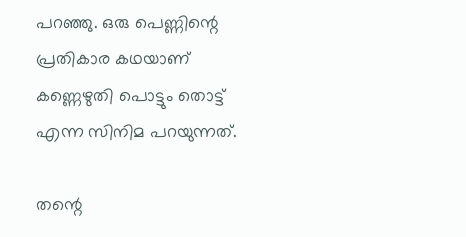പറഞ്ഞു. ഒരു പെണ്ണിന്റെ പ്രതികാര കഥയാണ് കണ്ണെഴുതി പൊട്ടും തൊട്ട് എന്ന സിനിമ പറയുന്നത്.

തന്റെ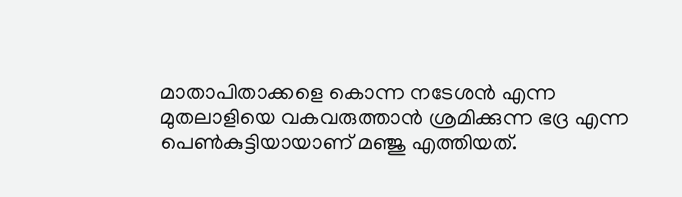മാതാപിതാക്കളെ കൊന്ന നടേശൻ എന്ന മുതലാളിയെ വകവരുത്താൻ ശ്രമിക്കുന്ന ഭദ്ര എന്ന പെൺകുട്ടിയായാണ് മഞ്ജു എത്തിയത്.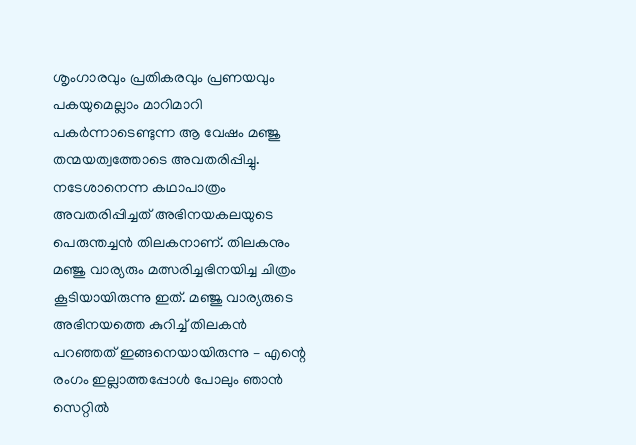ശൃംഗാരവും പ്രതികരവും പ്രണയവും പകയുമെല്ലാം മാറിമാറി പകർന്നാടെണ്ടുന്ന ആ വേഷം മഞ്ജു തന്മയത്വത്തോടെ അവതരിപ്പിച്ചു. നടേശാനെന്ന കഥാപാത്രം അവതരിപ്പിച്ചത് അഭിനയകലയുടെ പെരുന്തച്ചൻ തിലകനാണ്. തിലകനും മഞ്ജു വാര്യരും മത്സരിച്ചഭിനയിച്ച ചിത്രം കൂടിയായിരുന്നു ഇത്. മഞ്ജു വാര്യരുടെ അഭിനയത്തെ കുറിച്ച് തിലകൻ പറഞ്ഞത് ഇങ്ങനെയായിരുന്നു – എന്റെ രംഗം ഇല്ലാത്തപ്പോൾ പോലും ഞാൻ സെറ്റിൽ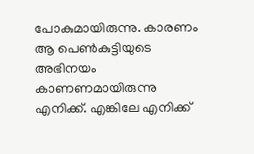പോകുമായിരുന്നു. കാരണം ആ പെൺകുട്ടിയുടെ അഭിനയം കാണണമായിരുന്നു എനിക്ക്. എങ്കിലേ എനിക്ക്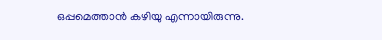ഒപ്പമെത്താൻ കഴിയു എന്നായിരുന്നു.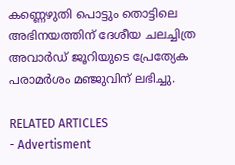കണ്ണെഴുതി പൊട്ടും തൊട്ടിലെ അഭിനയത്തിന് ദേശീയ ചലച്ചിത്ര അവാർഡ് ജൂറിയുടെ പ്രേത്യേക പരാമർശം മഞ്ജുവിന് ലഭിച്ചു.

RELATED ARTICLES
- Advertisment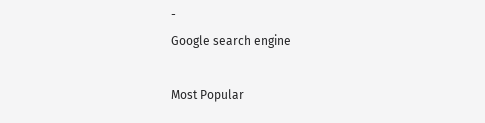-
Google search engine

Most Popular